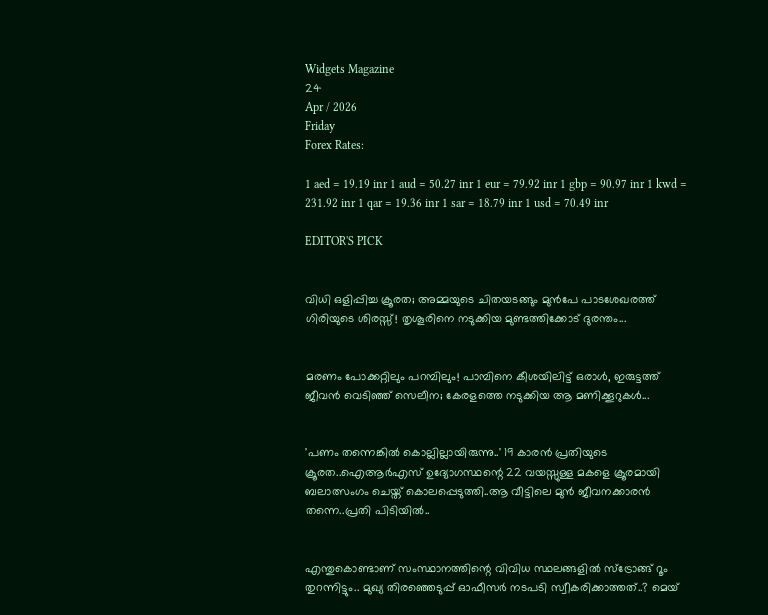Widgets Magazine
24
Apr / 2026
Friday
Forex Rates:

1 aed = 19.19 inr 1 aud = 50.27 inr 1 eur = 79.92 inr 1 gbp = 90.97 inr 1 kwd = 231.92 inr 1 qar = 19.36 inr 1 sar = 18.79 inr 1 usd = 70.49 inr

EDITOR'S PICK


വിധി ഒളിപ്പിച്ച ക്രൂരത; അമ്മയുടെ ചിതയടങ്ങും മുൻപേ പാടശേഖരത്ത് ഗിരിയുടെ ശിരസ്സ്! തൃശൂരിനെ നടുക്കിയ മുണ്ടത്തിക്കോട് ദുരന്തം...


മരണം പോക്കറ്റിലും പറമ്പിലും! പാമ്പിനെ കീശയിലിട്ട് ഒരാൾ, ഇരുട്ടത്ത് ജീവൻ വെടിഞ്ഞ് സെലീന; കേരളത്തെ നടുക്കിയ ആ മണിക്കൂറുകൾ...


'പണം തന്നെങ്കിൽ കൊല്ലില്ലായിരുന്നു..' 19 കാരൻ പ്രതിയുടെ ക്രൂരത..ഐആര്‍എസ് ഉദ്യോഗസ്ഥന്റെ 22 വയസ്സുള്ള മകളെ ക്രൂരമായി ബലാത്സംഗം ചെയ്ത് കൊലപ്പെടുത്തി..ആ വീട്ടിലെ മുൻ ജീവനക്കാരൻ തന്നെ..പ്രതി പിടിയിൽ..


എന്തുകൊണ്ടാണ് സംസ്ഥാനത്തിന്റെ വിവിധ സ്ഥലങ്ങളിൽ സ്ട്രോങ്ങ് റൂം തുറന്നിട്ടും.. മുഖ്യ തിരഞ്ഞെടുപ്പ് ഓഫീസർ നടപടി സ്വീകരിക്കാത്തത്..? മെയ്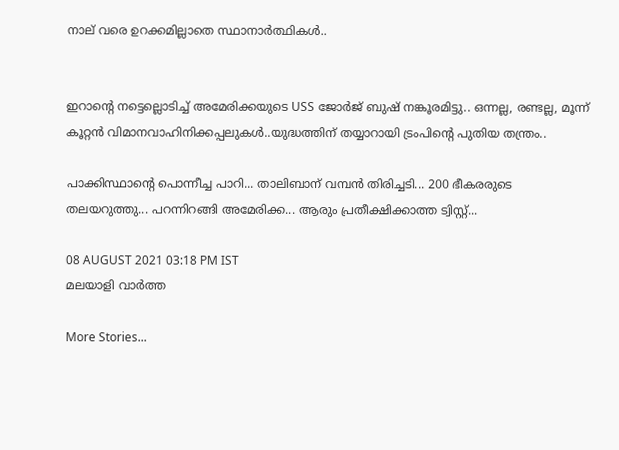നാല് വരെ ഉറക്കമില്ലാതെ സ്ഥാനാർത്ഥികൾ..


ഇറാന്റെ നട്ടെല്ലൊടിച്ച് അമേരിക്കയുടെ USS ജോർജ് ബുഷ് നങ്കൂരമിട്ടു.. ഒന്നല്ല, രണ്ടല്ല, മൂന്ന് കൂറ്റന്‍ വിമാനവാഹിനിക്കപ്പലുകൾ..യുദ്ധത്തിന് തയ്യാറായി ട്രംപിന്റെ പുതിയ തന്ത്രം..

പാക്കിസ്ഥാന്റെ പൊന്നീച്ച പാറി... താലിബാന് വമ്പൻ തിരിച്ചടി... 200 ഭീകരരുടെ തലയറുത്തു... പറന്നിറങ്ങി അമേരിക്ക... ആരും പ്രതീക്ഷിക്കാത്ത ട്വിസ്റ്റ്...

08 AUGUST 2021 03:18 PM IST
മലയാളി വാര്‍ത്ത

More Stories...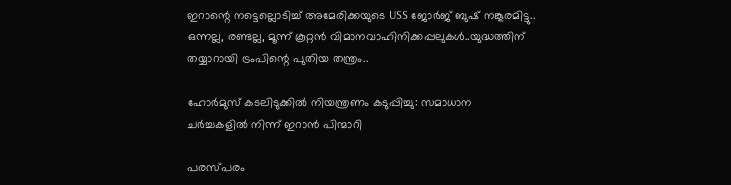ഇറാന്റെ നട്ടെല്ലൊടിച്ച് അമേരിക്കയുടെ USS ജോർജ് ബുഷ് നങ്കൂരമിട്ടു.. ഒന്നല്ല, രണ്ടല്ല, മൂന്ന് കൂറ്റന്‍ വിമാനവാഹിനിക്കപ്പലുകൾ..യുദ്ധത്തിന് തയ്യാറായി ട്രംപിന്റെ പുതിയ തന്ത്രം..

ഹോര്‍മുസ് കടലിടുക്കില്‍ നിയന്ത്രണം കടുപ്പിച്ചു: സമാധാന ചര്‍ച്ചകളില്‍ നിന്ന് ഇറാന്‍ പിന്മാറി

പരസ്പരം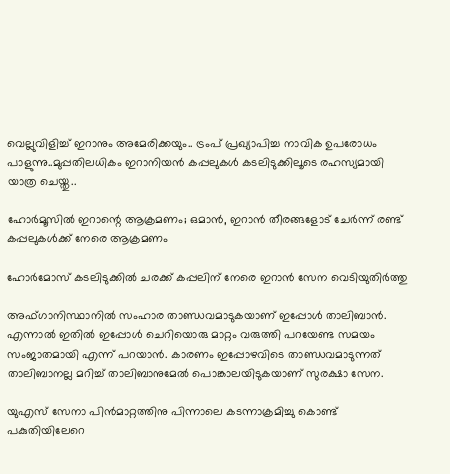വെല്ലുവിളിച്ച് ഇറാനും അമേരിക്കയും.. ട്രംപ് പ്രഖ്യാപിച്ച നാവിക ഉപരോധം പാളുന്നു..മുപ്പതിലധികം ഇറാനിയന്‍ കപ്പലുകള്‍ കടലിടുക്കിലൂടെ രഹസ്യമായി യാത്ര ചെയ്തു..

ഹോര്‍മൂസില്‍ ഇറാന്റെ ആക്രമണം; ഒമാന്‍, ഇറാന്‍ തീരങ്ങളോട് ചേര്‍ന്ന് രണ്ട് കപ്പലുകള്‍ക്ക് നേരെ ആക്രമണം

ഹോര്‍മോസ് കടലിടുക്കില്‍ ചരക്ക് കപ്പലിന് നേരെ ഇറാന്‍ സേന വെടിയുതിര്‍ത്തു

അഫ്ഗാനിസ്ഥാനിൽ സംഹാര താണ്ഡവമാടുകയാണ് ഇപ്പോൾ താലിബാൻ. എന്നാൽ ഇതിൽ ഇപ്പോൾ ചെറിയൊരു മാറ്റം വരുത്തി പറയേണ്ട സമയം സംജാതമായി എന്ന് പറയാൻ. കാരണം ഇപ്പോഴവിടെ താണ്ഡവമാടുന്നത് താലിബാനല്ല മറിച്ച് താലിബാനുമേൽ പൊങ്കാലയിടുകയാണ് സുരക്ഷാ സേന.

യുഎസ് സേനാ പിൻമാറ്റത്തിനു പിന്നാലെ കടന്നാക്രമിച്ചു കൊണ്ട് പകുതിയിലേറെ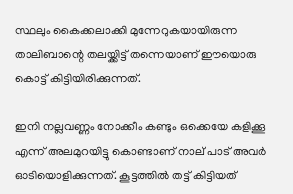സ്ഥലും കൈക്കലാക്കി മുന്നേറുകയായിരുന്ന താലിബാന്റെ തലയ്ക്കിട്ട് തന്നെയാണ് ഈയൊരു കൊട്ട് കിട്ടിയിരിക്കുന്നത്.

ഇനി നല്ലവണ്ണം നോക്കീം കണ്ടും ഒക്കെയേ കളിക്കൂ എന്ന് അലമുറയിട്ടു കൊണ്ടാണ് നാല് പാട് അവർ ഓടിയൊളിക്കുന്നത്. കൂട്ടത്തിൽ തട്ട് കിട്ടിയത്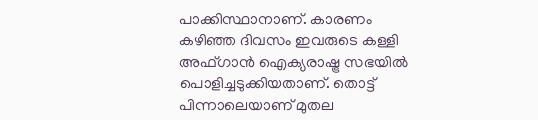പാക്കിസ്ഥാനാണ്. കാരണം കഴിഞ്ഞ ദിവസം ഇവരുടെ കള്ളി അഫ്ഗാൻ ഐക്യരാഷ്ട്ര സഭയിൽ പൊളിച്ചടുക്കിയതാണ്. തൊട്ട് പിന്നാലെയാണ് മുതല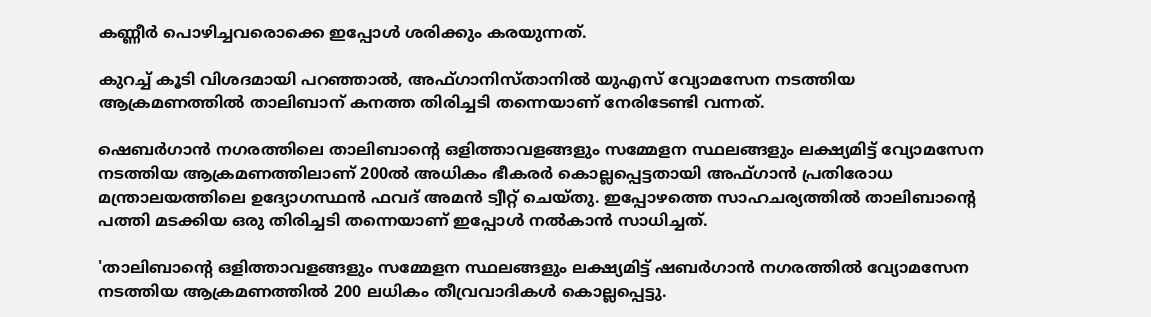കണ്ണീർ പൊഴിച്ചവരൊക്കെ ഇപ്പോൾ ശരിക്കും കരയുന്നത്.

കുറച്ച് കൂടി വിശദമായി പറഞ്ഞാൽ, അഫ്ഗാനിസ്താനില്‍ യുഎസ് വ്യോമസേന നടത്തിയ ആക്രമണത്തില്‍ താലിബാന് കനത്ത തിരിച്ചടി തന്നെയാണ് നേരിടേണ്ടി വന്നത്.

ഷെബര്‍ഗാന്‍ നഗരത്തിലെ താലിബാന്റെ ഒളിത്താവളങ്ങളും സമ്മേളന സ്ഥലങ്ങളും ലക്ഷ്യമിട്ട് വ്യോമസേന നടത്തിയ ആക്രമണത്തിലാണ് 200ല്‍ അധികം ഭീകരര്‍ കൊല്ലപ്പെട്ടതായി അഫ്ഗാന്‍ പ്രതിരോധ മന്ത്രാലയത്തിലെ ഉദ്യോഗസ്ഥന്‍ ഫവദ് അമന്‍ ട്വീറ്റ് ചെയ്തു. ഇപ്പോഴത്തെ സാഹചര്യത്തിൽ താലിബാന്റെ പത്തി മടക്കിയ ഒരു തിരിച്ചടി തന്നെയാണ് ഇപ്പോൾ നൽകാൻ സാധിച്ചത്.

'താലിബാന്റെ ഒളിത്താവളങ്ങളും സമ്മേളന സ്ഥലങ്ങളും ലക്ഷ്യമിട്ട് ഷബര്‍ഗാന്‍ നഗരത്തില്‍ വ്യോമസേന നടത്തിയ ആക്രമണത്തില്‍ 200 ലധികം തീവ്രവാദികള്‍ കൊല്ലപ്പെട്ടു.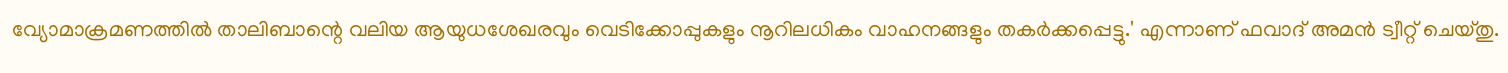വ്യോമാക്രമണത്തില്‍ താലിബാന്റെ വലിയ ആയുധശേഖരവും വെടിക്കോപ്പുകളും നൂറിലധികം വാഹനങ്ങളും തകര്‍ക്കപ്പെട്ടു.' എന്നാണ് ഫവാദ് അമന്‍ ട്വീറ്റ് ചെയ്തു.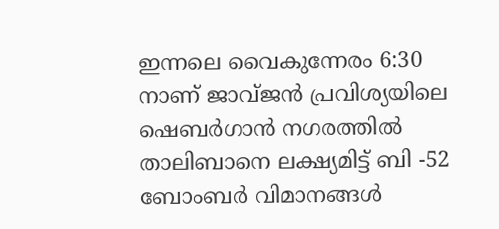ഇന്നലെ വൈകുന്നേരം 6:30 നാണ് ജാവ്ജന്‍ പ്രവിശ്യയിലെ ഷെബര്‍ഗാന്‍ നഗരത്തില്‍ താലിബാനെ ലക്ഷ്യമിട്ട് ബി -52 ബോംബര്‍ വിമാനങ്ങള്‍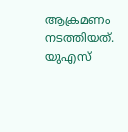ആക്രമണം നടത്തിയത്. യുഎസ്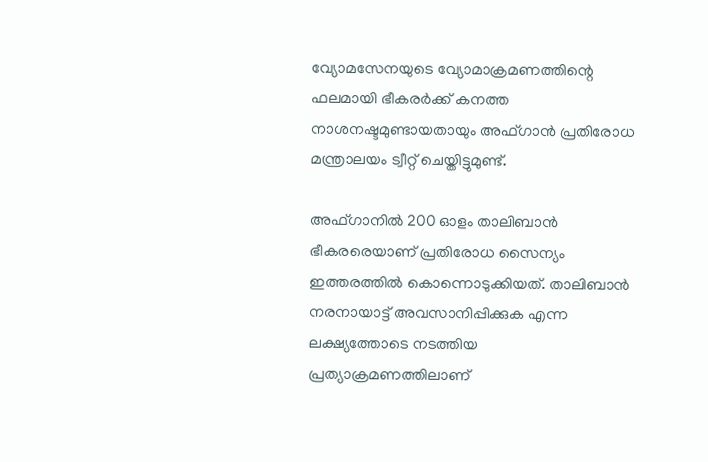വ്യോമസേനയുടെ വ്യോമാക്രമണത്തിന്റെ ഫലമായി ഭീകരർക്ക് കനത്ത നാശനഷ്ടമുണ്ടായതായും അഫ്ഗാൻ പ്രതിരോധ മന്ത്രാലയം ട്വീറ്റ് ചെയ്തിട്ടുമുണ്ട്.

അഫ്ഗാനിൽ 200 ഓളം താലിബാൻ ഭീകരരെയാണ് പ്രതിരോധ സൈന്യം ഇത്തരത്തിൽ കൊന്നൊടുക്കിയത്. താലിബാൻ നരനായാട്ട് അവസാനിപ്പിക്കുക എന്ന ലക്ഷ്യത്തോടെ നടത്തിയ പ്രത്യാക്രമണത്തിലാണ്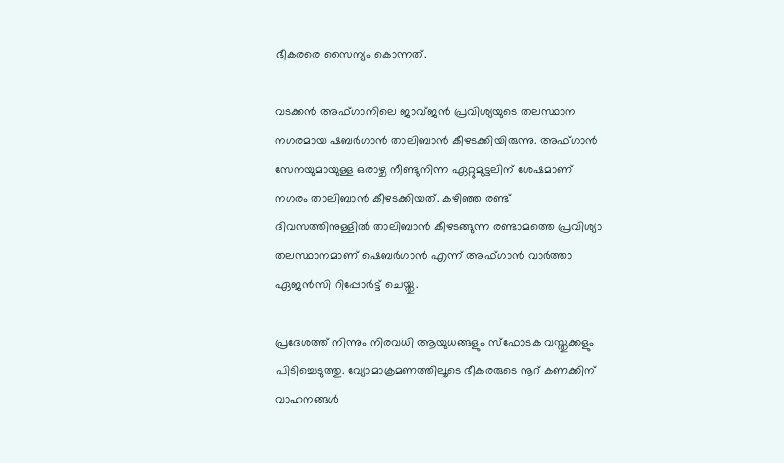ഭീകരരെ സൈന്യം കൊന്നത്.

വടക്കന്‍ അഫ്ഗാനിലെ ജാവ്ജന്‍ പ്രവിശ്യയുടെ തലസ്ഥാന നഗരമായ ഷബര്‍ഗാന്‍ താലിബാന്‍ കീഴടക്കിയിരുന്നു. അഫ്ഗാന്‍ സേനയുമായുള്ള ഒരാഴ്ച നീണ്ടുനിന്ന ഏറ്റുമുട്ടലിന് ശേഷമാണ് നഗരം താലിബാന്‍ കീഴടക്കിയത്. കഴിഞ്ഞ രണ്ട് ദിവസത്തിനുള്ളില്‍ താലിബാന്‍ കീഴടങ്ങുന്ന രണ്ടാമത്തെ പ്രവിശ്യാ തലസ്ഥാനമാണ് ഷെബര്‍ഗാന്‍ എന്ന് അഫ്ഗാന്‍ വാര്‍ത്താ ഏജന്‍സി റിപ്പോര്‍ട്ട് ചെയ്തു.

പ്രദേശത്ത് നിന്നും നിരവധി ആയുധങ്ങളും സ്‌ഫോടക വസ്തുക്കളും പിടിച്ചെടുത്തു. വ്യോമാക്രമണത്തിലൂടെ ഭീകരരുടെ നൂറ് കണക്കിന് വാഹനങ്ങൾ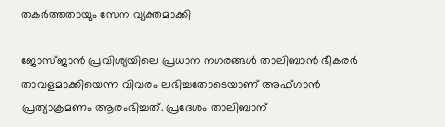തകർത്തതായും സേന വ്യക്തമാക്കി

ജോസ്ജാൻ പ്രവിശ്യയിലെ പ്രധാന നഗരങ്ങൾ താലിബാൻ ഭീകരർ താവളമാക്കിയെന്ന വിവരം ലഭിച്ചതോടെയാണ് അഫ്ഗാൻ പ്രത്യാക്രമണം ആരംഭിച്ചത്. പ്രദേശം താലിബാന്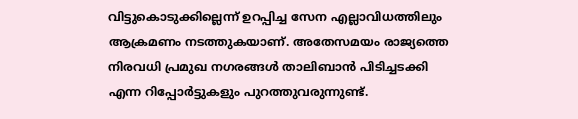വിട്ടുകൊടുക്കില്ലെന്ന് ഉറപ്പിച്ച സേന എല്ലാവിധത്തിലും ആക്രമണം നടത്തുകയാണ്. അതേസമയം രാജ്യത്തെ നിരവധി പ്രമുഖ നഗരങ്ങൾ താലിബാൻ പിടിച്ചടക്കി എന്ന റിപ്പോർട്ടുകളും പുറത്തുവരുന്നുണ്ട്.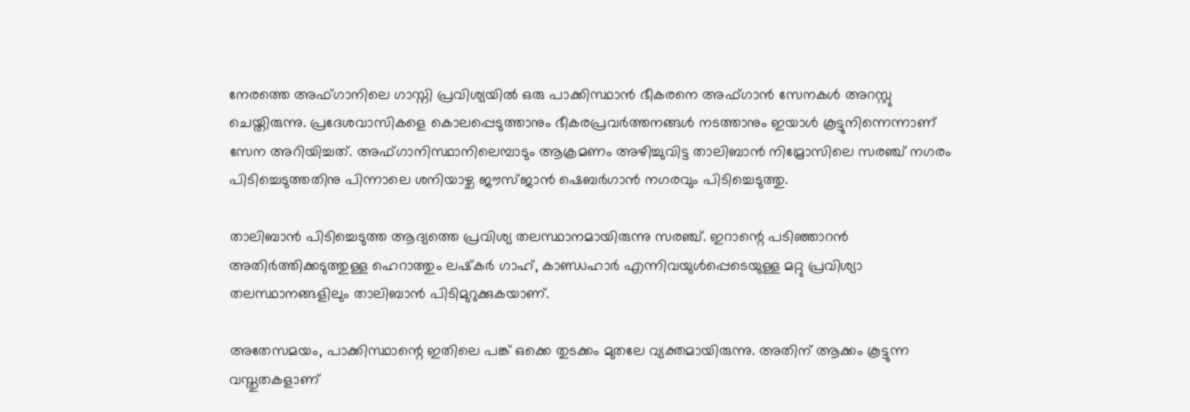നേരത്തെ അഫ്ഗാനിലെ ഗാസ്നി പ്രവിശ്യയിൽ ഒരു പാക്കിസ്ഥാൻ ഭീകരനെ അഫ്ഗാൻ സേനകൾ അറസ്റ്റു ചെയ്തിരുന്നു. പ്രദേശവാസികളെ കൊലപ്പെടുത്താനും ഭീകരപ്രവർത്തനങ്ങൾ നടത്താനും ഇയാൾ കൂട്ടുനിന്നെന്നാണ് സേന അറിയിച്ചത്. അഫ്ഗാനിസ്ഥാനിലെമ്പാടും ആക്രമണം അഴിച്ചുവിട്ട താലിബാൻ നിമ്രോസിലെ സരഞ്ച് നഗരം പിടിച്ചെടുത്തതിനു പിന്നാലെ ശനിയാഴ്ച ജൗസ്ജാൻ ഷെബർഗാൻ നഗരവും പിടിച്ചെടുത്തു.

താലിബാൻ പിടിച്ചെടുത്ത ആദ്യത്തെ പ്രവിശ്യ തലസ്ഥാനമായിരുന്നു സരഞ്ച്. ഇറാന്റെ പടിഞ്ഞാറൻ അതിർത്തിക്കടുത്തുള്ള ഹെറാത്തും ലഷ്‌കർ ഗാഹ്, കാണ്ഡഹാർ എന്നിവയുൾപ്പെടെയുള്ള മറ്റു പ്രവിശ്യാ തലസ്ഥാനങ്ങളിലും താലിബാൻ പിടിമുറുക്കുകയാണ്.

അതേസമയം, പാക്കിസ്ഥാന്റെ ഇതിലെ പങ്ക് ഒക്കെ തുടക്കം മുതലേ വ്യക്തമായിരുന്നു. അതിന് ആക്കം കൂട്ടുന്ന വസ്തുതകളാണ്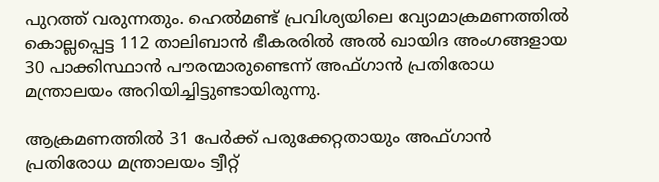പുറത്ത് വരുന്നതും. ഹെൽമണ്ട് പ്രവിശ്യയിലെ വ്യോമാക്രമണത്തിൽ കൊല്ലപ്പെട്ട 112 താലിബാൻ ഭീകരരിൽ അൽ ഖായിദ അംഗങ്ങളായ 30 പാക്കിസ്ഥാൻ പൗരന്മാരുണ്ടെന്ന് അഫ്ഗാൻ പ്രതിരോധ മന്ത്രാലയം അറിയിച്ചിട്ടുണ്ടായിരുന്നു.

ആക്രമണത്തിൽ 31 പേർക്ക് പരുക്കേറ്റതായും അഫ്ഗാൻ പ്രതിരോധ മന്ത്രാലയം ട്വീറ്റ്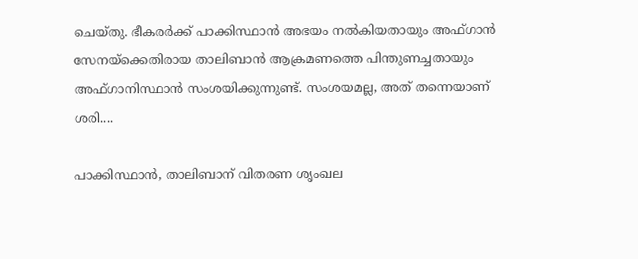ചെയ്തു. ഭീകരർക്ക് പാക്കിസ്ഥാൻ അഭയം നൽകിയതായും അഫ്ഗാൻ സേനയ്‌ക്കെതിരായ താലിബാൻ ആക്രമണത്തെ പിന്തുണച്ചതായും അഫ്ഗാനിസ്ഥാൻ സംശയിക്കുന്നുണ്ട്. സംശയമല്ല, അത് തന്നെയാണ് ശരി....

പാക്കിസ്ഥാൻ, താലിബാന് വിതരണ ശൃംഖല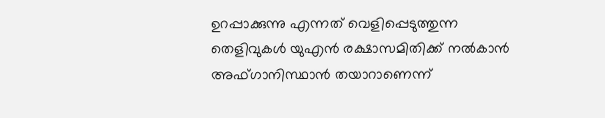ഉറപ്പാക്കുന്നു എന്നത് വെളിപ്പെടുത്തുന്ന തെളിവുകൾ യുഎൻ രക്ഷാസമിതിക്ക് നൽകാൻ അഫ്ഗാനിസ്ഥാൻ തയാറാണെന്ന്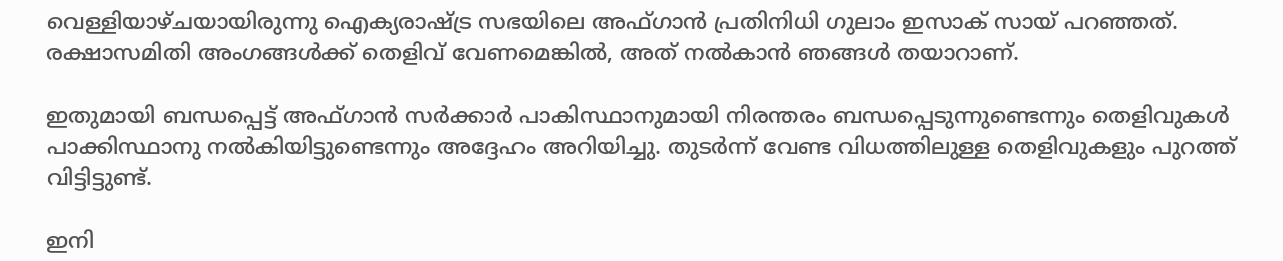വെള്ളിയാഴ്ചയായിരുന്നു ഐക്യരാഷ്ട്ര സഭയിലെ അഫ്ഗാൻ പ്രതിനിധി ഗുലാം ഇസാക് സായ് പറഞ്ഞത്. രക്ഷാസമിതി അംഗങ്ങൾക്ക് തെളിവ് വേണമെങ്കിൽ, അത് നൽകാൻ ഞങ്ങൾ തയാറാണ്.

ഇതുമായി ബന്ധപ്പെട്ട് അഫ്ഗാൻ സർക്കാർ പാകിസ്ഥാനുമായി നിരന്തരം ബന്ധപ്പെടുന്നുണ്ടെന്നും തെളിവുകൾ പാക്കിസ്ഥാനു നൽകിയിട്ടുണ്ടെന്നും അദ്ദേഹം അറിയിച്ചു. തുടർന്ന് വേണ്ട വിധത്തിലുള്ള തെളിവുകളും പുറത്ത് വിട്ടിട്ടുണ്ട്.

ഇനി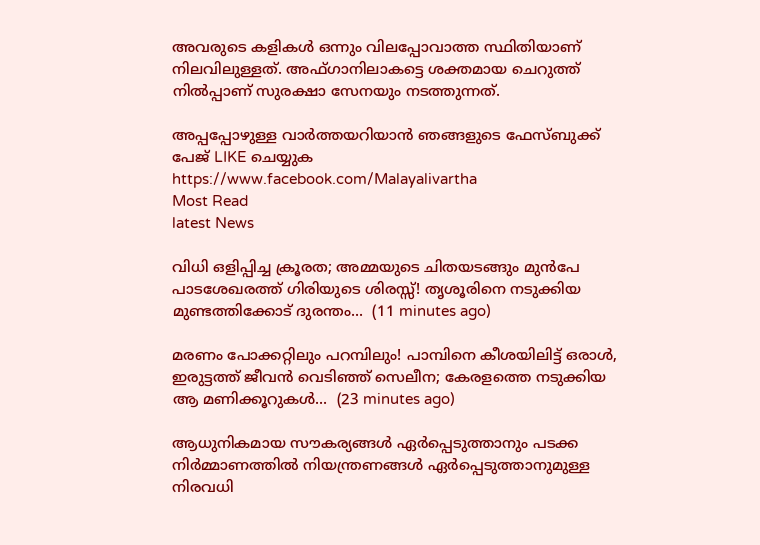അവരുടെ കളികൾ ഒന്നും വിലപ്പോവാത്ത സ്ഥിതിയാണ് നിലവിലുള്ളത്. അഫ്ഗാനിലാകട്ടെ ശക്തമായ ചെറുത്ത് നിൽപ്പാണ് സുരക്ഷാ സേനയും നടത്തുന്നത്.

അപ്പപ്പോഴുള്ള വാര്‍ത്തയറിയാന്‍ ഞങ്ങളുടെ ഫേസ്‌ബുക്ക്‌ പേജ് LIKE ചെയ്യുക
https://www.facebook.com/Malayalivartha
Most Read
latest News

വിധി ഒളിപ്പിച്ച ക്രൂരത; അമ്മയുടെ ചിതയടങ്ങും മുൻപേ പാടശേഖരത്ത് ഗിരിയുടെ ശിരസ്സ്! തൃശൂരിനെ നടുക്കിയ മുണ്ടത്തിക്കോട് ദുരന്തം...  (11 minutes ago)

മരണം പോക്കറ്റിലും പറമ്പിലും! പാമ്പിനെ കീശയിലിട്ട് ഒരാൾ, ഇരുട്ടത്ത് ജീവൻ വെടിഞ്ഞ് സെലീന; കേരളത്തെ നടുക്കിയ ആ മണിക്കൂറുകൾ...  (23 minutes ago)

ആധുനികമായ സൗകര്യങ്ങൾ ഏർപ്പെടുത്താനും പടക്ക നിർമ്മാണത്തിൽ നിയന്ത്രണങ്ങൾ ഏർപ്പെടുത്താനുമുള്ള നിരവധി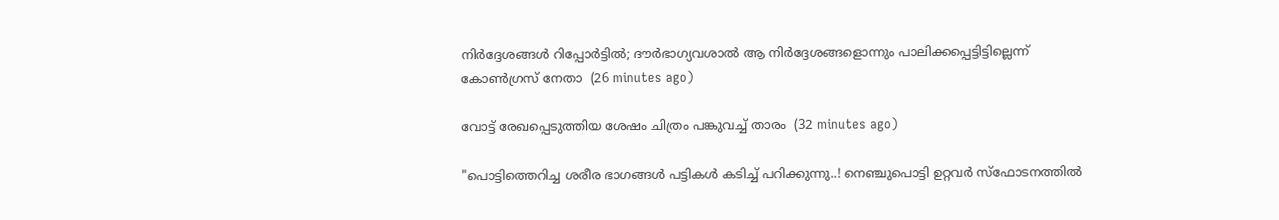നിർദ്ദേശങ്ങൾ റിപ്പോർട്ടിൽ; ദൗർഭാഗ്യവശാൽ ആ നിർദ്ദേശങ്ങളൊന്നും പാലിക്കപ്പെട്ടിട്ടില്ലെന്ന് കോൺഗ്രസ് നേതാ  (26 minutes ago)

വോട്ട് രേഖപ്പെടുത്തിയ ശേഷം ചിത്രം പങ്കുവച്ച് താരം  (32 minutes ago)

"പൊട്ടിത്തെറിച്ച ശരീര ഭാഗങ്ങൾ പട്ടികൾ കടിച്ച് പറിക്കുന്നു..! നെഞ്ചുപൊട്ടി ഉറ്റവർ സ്ഫോടനത്തിൽ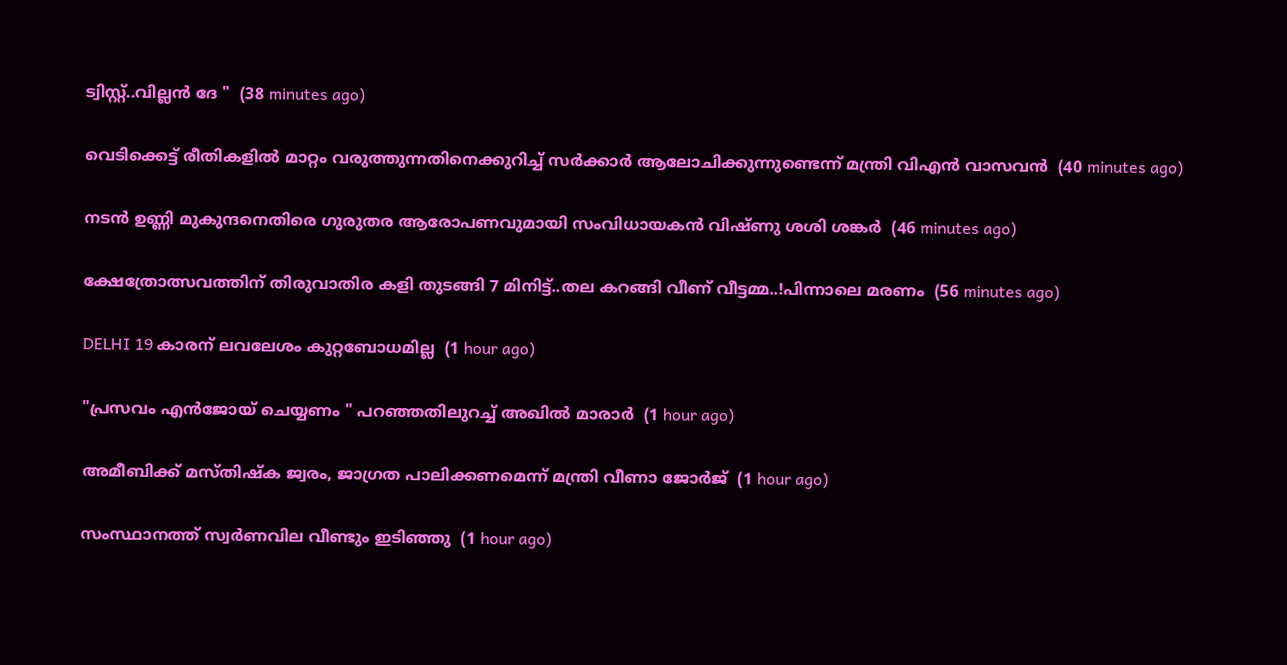ട്വിസ്റ്റ്..വില്ലൻ ദേ "  (38 minutes ago)

വെടിക്കെട്ട് രീതികളില്‍ മാറ്റം വരുത്തുന്നതിനെക്കുറിച്ച് സര്‍ക്കാര്‍ ആലോചിക്കുന്നുണ്ടെന്ന് മന്ത്രി വിഎന്‍ വാസവന്‍  (40 minutes ago)

നടന്‍ ഉണ്ണി മുകുന്ദനെതിരെ ഗുരുതര ആരോപണവുമായി സംവിധായകന്‍ വിഷ്ണു ശശി ശങ്കര്‍  (46 minutes ago)

ക്ഷേത്രോത്സവത്തിന് തിരുവാതിര കളി തുടങ്ങി 7 മിനിട്ട്..തല കറങ്ങി വീണ് വീട്ടമ്മ..!പിന്നാലെ മരണം  (56 minutes ago)

DELHI 19 കാരന് ലവലേശം കുറ്റബോധമില്ല  (1 hour ago)

"പ്രസവം എൻജോയ് ചെയ്യണം " പറഞ്ഞതിലുറച്ച് അഖിൽ മാരാർ  (1 hour ago)

അമീബിക്ക് മസ്തിഷ്‌ക ജ്വരം, ജാഗ്രത പാലിക്കണമെന്ന് മന്ത്രി വീണാ ജോര്‍ജ്  (1 hour ago)

സംസ്ഥാനത്ത് സ്വര്‍ണവില വീണ്ടും ഇടിഞ്ഞു  (1 hour ago)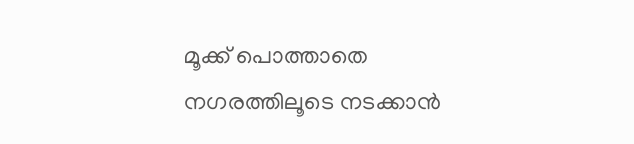മൂക്ക് പൊത്താതെ നഗരത്തിലൂടെ നടക്കാന്‍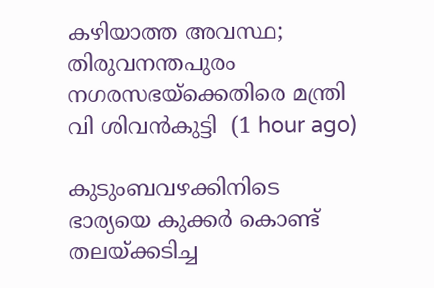കഴിയാത്ത അവസ്ഥ; തിരുവനന്തപുരം നഗരസഭയ്‌ക്കെതിരെ മന്ത്രി വി ശിവന്‍കുട്ടി  (1 hour ago)

കുടുംബവഴക്കിനിടെ ഭാര്യയെ കുക്കര്‍ കൊണ്ട് തലയ്ക്കടിച്ച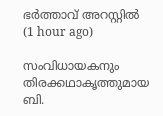ഭര്‍ത്താവ് അറസ്റ്റില്‍  (1 hour ago)

സംവിധായകനും തിരക്കഥാകൃത്തുമായ ബി.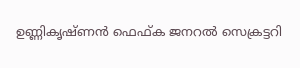ഉണ്ണികൃഷ്ണന്‍ ഫെഫ്ക ജനറല്‍ സെക്രട്ടറി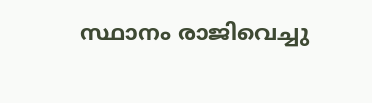സ്ഥാനം രാജിവെച്ചു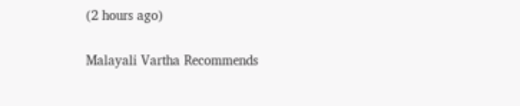(2 hours ago)

Malayali Vartha Recommends